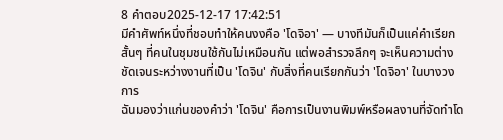8 คำตอบ2025-12-17 17:42:51
มีคำศัพท์หนึ่งที่ชอบทำให้คนงงคือ 'โดจิอา' — บางทีมันก็เป็นแค่คำเรียกสั้นๆ ที่คนในชุมชนใช้กันไม่เหมือนกัน แต่พอสำรวจลึกๆ จะเห็นความต่างชัดเจนระหว่างงานที่เป็น 'โดจิน' กับสิ่งที่คนเรียกกันว่า 'โดจิอา' ในบางวงการ
ฉันมองว่าแก่นของคำว่า 'โดจิน' คือการเป็นงานพิมพ์หรือผลงานที่จัดทำโด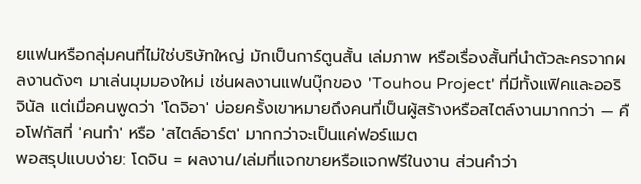ยแฟนหรือกลุ่มคนที่ไม่ใช่บริษัทใหญ่ มักเป็นการ์ตูนสั้น เล่มภาพ หรือเรื่องสั้นที่นำตัวละครจากผลงานดังๆ มาเล่นมุมมองใหม่ เช่นผลงานแฟนบุ๊กของ 'Touhou Project' ที่มีทั้งแฟิคและออริจินัล แต่เมื่อคนพูดว่า 'โดจิอา' บ่อยครั้งเขาหมายถึงคนที่เป็นผู้สร้างหรือสไตล์งานมากกว่า — คือโฟกัสที่ 'คนทำ' หรือ 'สไตล์อาร์ต' มากกว่าจะเป็นแค่ฟอร์แมต
พอสรุปแบบง่าย: โดจิน = ผลงาน/เล่มที่แจกขายหรือแจกฟรีในงาน ส่วนคำว่า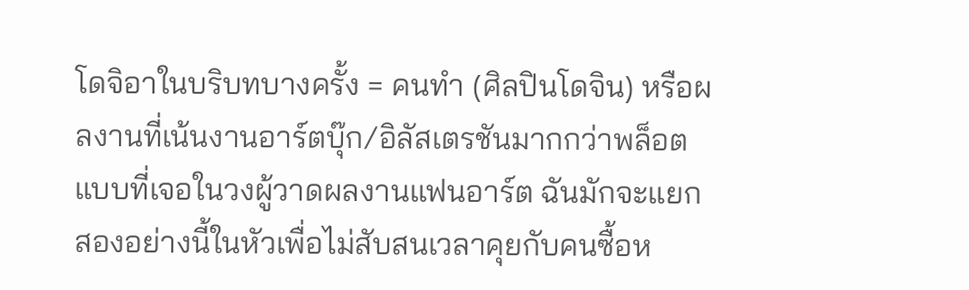โดจิอาในบริบทบางครั้ง = คนทำ (ศิลปินโดจิน) หรือผลงานที่เน้นงานอาร์ตบุ๊ก/อิลัสเตรชันมากกว่าพล็อต แบบที่เจอในวงผู้วาดผลงานแฟนอาร์ต ฉันมักจะแยกสองอย่างนี้ในหัวเพื่อไม่สับสนเวลาคุยกับคนซื้อห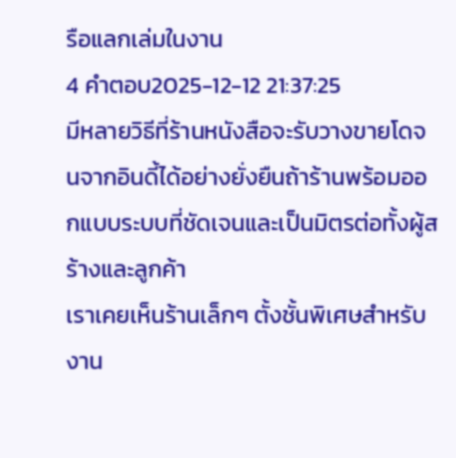รือแลกเล่มในงาน
4 คำตอบ2025-12-12 21:37:25
มีหลายวิธีที่ร้านหนังสือจะรับวางขายโดจนจากอินดี้ได้อย่างยั่งยืนถ้าร้านพร้อมออกแบบระบบที่ชัดเจนและเป็นมิตรต่อทั้งผู้สร้างและลูกค้า
เราเคยเห็นร้านเล็กๆ ตั้งชั้นพิเศษสำหรับงาน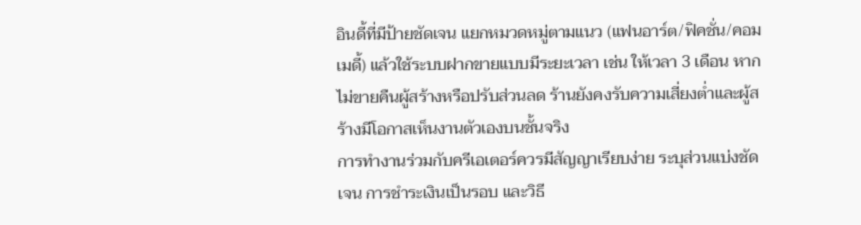อินดี้ที่มีป้ายชัดเจน แยกหมวดหมู่ตามแนว (แฟนอาร์ต/ฟิคชั่น/คอมเมดี้) แล้วใช้ระบบฝากขายแบบมีระยะเวลา เช่น ให้เวลา 3 เดือน หากไม่ขายคืนผู้สร้างหรือปรับส่วนลด ร้านยังคงรับความเสี่ยงต่ำและผู้สร้างมีโอกาสเห็นงานตัวเองบนชั้นจริง
การทำงานร่วมกับครีเอเตอร์ควรมีสัญญาเรียบง่าย ระบุส่วนแบ่งชัดเจน การชำระเงินเป็นรอบ และวิธี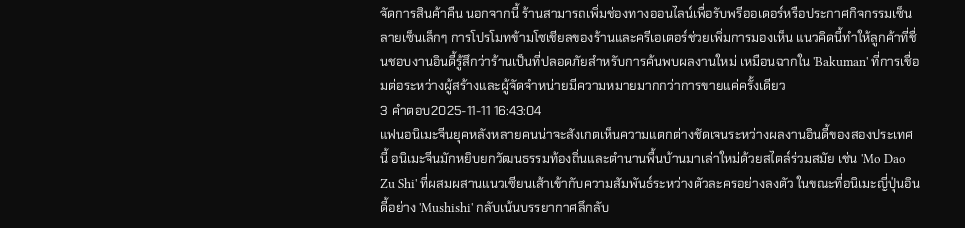จัดการสินค้าคืน นอกจากนี้ ร้านสามารถเพิ่มช่องทางออนไลน์เพื่อรับพรีออเดอร์หรือประกาศกิจกรรมเซ็นลายเซ็นเล็กๆ การโปรโมทข้ามโซเชียลของร้านและครีเอเตอร์ช่วยเพิ่มการมองเห็น แนวคิดนี้ทำให้ลูกค้าที่ชื่นชอบงานอินดี้รู้สึกว่าร้านเป็นที่ปลอดภัยสำหรับการค้นพบผลงานใหม่ เหมือนฉากใน 'Bakuman' ที่การเชื่อมต่อระหว่างผู้สร้างและผู้จัดจำหน่ายมีความหมายมากกว่าการขายแค่ครั้งเดียว
3 คำตอบ2025-11-11 16:43:04
แฟนอนิเมะจีนยุคหลังหลายคนน่าจะสังเกตเห็นความแตกต่างชัดเจนระหว่างผลงานอินดี้ของสองประเทศนี้ อนิเมะจีนมักหยิบยกวัฒนธรรมท้องถิ่นและตำนานพื้นบ้านมาเล่าใหม่ด้วยสไตล์ร่วมสมัย เช่น 'Mo Dao Zu Shi' ที่ผสมผสานแนวเซียนเส้าเข้ากับความสัมพันธ์ระหว่างตัวละครอย่างลงตัว ในขณะที่อนิเมะญี่ปุ่นอินดี้อย่าง 'Mushishi' กลับเน้นบรรยากาศลึกลับ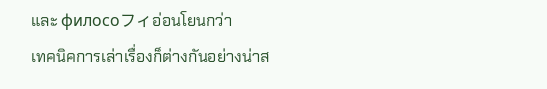และ филосоフィอ่อนโยนกว่า
เทคนิคการเล่าเรื่องก็ต่างกันอย่างน่าส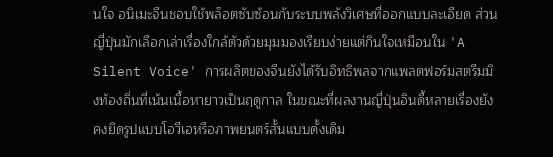นใจ อนิเมะจีนชอบใช้พล็อตซับซ้อนกับระบบพลังวิเศษที่ออกแบบละเอียด ส่วนญี่ปุ่นมักเลือกเล่าเรื่องใกล้ตัวด้วยมุมมองเรียบง่ายแต่กินใจเหมือนใน 'A Silent Voice' การผลิตของจีนยังได้รับอิทธิพลจากแพลตฟอร์มสตรีมมิงท้องถิ่นที่เน้นเนื้อหายาวเป็นฤดูกาล ในขณะที่ผลงานญี่ปุ่นอินดี้หลายเรื่องยังคงยึดรูปแบบโอวีเอหรือภาพยนตร์สั้นแบบดั้งเดิม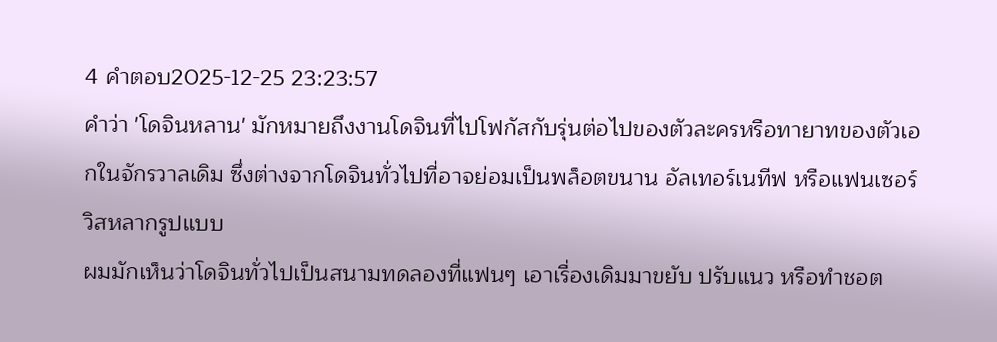4 คำตอบ2025-12-25 23:23:57
คำว่า 'โดจินหลาน' มักหมายถึงงานโดจินที่ไปโฟกัสกับรุ่นต่อไปของตัวละครหรือทายาทของตัวเอกในจักรวาลเดิม ซึ่งต่างจากโดจินทั่วไปที่อาจย่อมเป็นพล็อตขนาน อัลเทอร์เนทีฟ หรือแฟนเซอร์วิสหลากรูปแบบ
ผมมักเห็นว่าโดจินทั่วไปเป็นสนามทดลองที่แฟนๆ เอาเรื่องเดิมมาขยับ ปรับแนว หรือทำชอต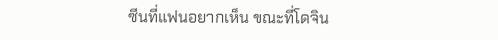ซีนที่แฟนอยากเห็น ขณะที่โดจิน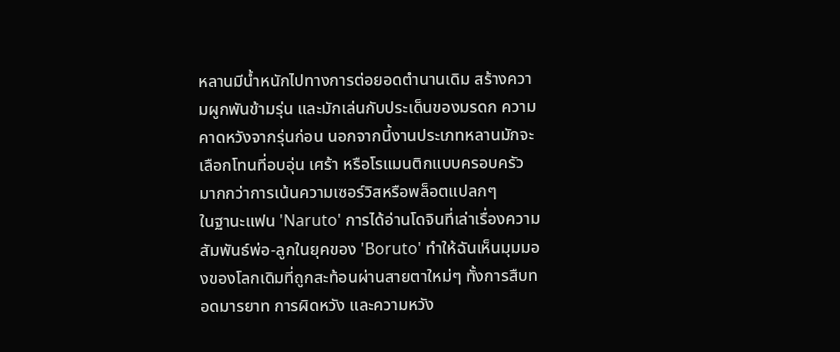หลานมีน้ำหนักไปทางการต่อยอดตำนานเดิม สร้างความผูกพันข้ามรุ่น และมักเล่นกับประเด็นของมรดก ความคาดหวังจากรุ่นก่อน นอกจากนี้งานประเภทหลานมักจะเลือกโทนที่อบอุ่น เศร้า หรือโรแมนติกแบบครอบครัว มากกว่าการเน้นความเซอร์วิสหรือพล็อตแปลกๆ
ในฐานะแฟน 'Naruto' การได้อ่านโดจินที่เล่าเรื่องความสัมพันธ์พ่อ-ลูกในยุคของ 'Boruto' ทำให้ฉันเห็นมุมมองของโลกเดิมที่ถูกสะท้อนผ่านสายตาใหม่ๆ ทั้งการสืบทอดมารยาท การผิดหวัง และความหวัง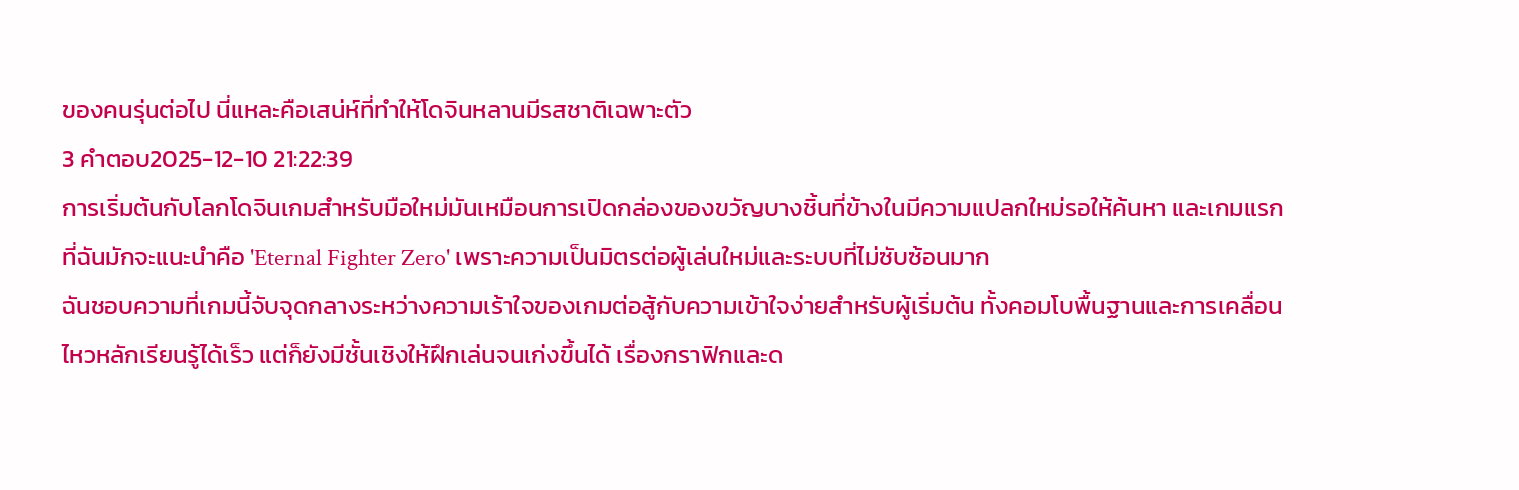ของคนรุ่นต่อไป นี่แหละคือเสน่ห์ที่ทำให้โดจินหลานมีรสชาติเฉพาะตัว
3 คำตอบ2025-12-10 21:22:39
การเริ่มต้นกับโลกโดจินเกมสำหรับมือใหม่มันเหมือนการเปิดกล่องของขวัญบางชิ้นที่ข้างในมีความแปลกใหม่รอให้ค้นหา และเกมแรกที่ฉันมักจะแนะนำคือ 'Eternal Fighter Zero' เพราะความเป็นมิตรต่อผู้เล่นใหม่และระบบที่ไม่ซับซ้อนมาก
ฉันชอบความที่เกมนี้จับจุดกลางระหว่างความเร้าใจของเกมต่อสู้กับความเข้าใจง่ายสำหรับผู้เริ่มต้น ทั้งคอมโบพื้นฐานและการเคลื่อนไหวหลักเรียนรู้ได้เร็ว แต่ก็ยังมีชั้นเชิงให้ฝึกเล่นจนเก่งขึ้นได้ เรื่องกราฟิกและด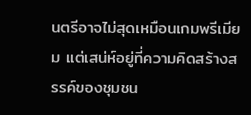นตรีอาจไม่สุดเหมือนเกมพรีเมียม แต่เสน่ห์อยู่ที่ความคิดสร้างสรรค์ของชุมชน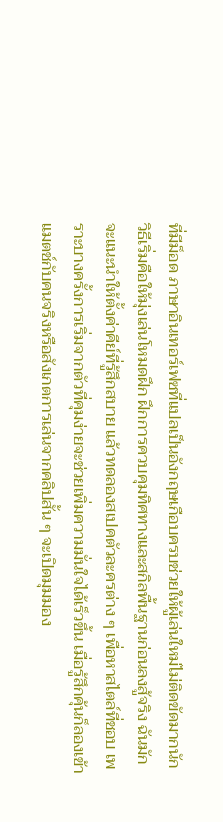ที่มีม็อด ภาษาอินเทอร์เฟซที่แปลเป็นอังกฤษเกือบครบช่วยให้ผู้เล่นใหม่ไม่ติดขัดมากนัก
วิธีเริ่มคือให้มุ่งเล่นโหมดฝึก ฝึกการควบคุมทิศทางและสกิลพื้นฐานก่อนลงสู้จริง ฉันมักจะแนะนำให้ตั้งค่าคีย์ที่รู้สึกสบาย แล้วทดลองสเปคตัวละครต่าง ๆ เพื่อหาสไตล์ที่ชอบ เพราะบางครั้งการเริ่มจากตัวที่คุมง่ายจะช่วยเพิ่มความมั่นใจได้เร็วขึ้น เมื่อรู้สึกคุ้นก็ลองเข้าแมตช์กับคนจริงหรือสังเกตการเล่นจากคลิปสั้น ๆ จะเปิดมุมมอง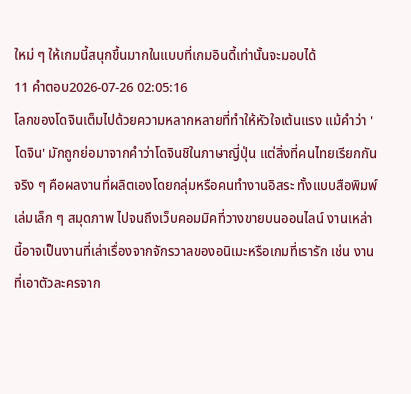ใหม่ ๆ ให้เกมนี้สนุกขึ้นมากในแบบที่เกมอินดี้เท่านั้นจะมอบได้
11 คำตอบ2026-07-26 02:05:16
โลกของโดจินเต็มไปด้วยความหลากหลายที่ทำให้หัวใจเต้นแรง แม้คำว่า 'โดจิน' มักถูกย่อมาจากคำว่าโดจินชิในภาษาญี่ปุ่น แต่สิ่งที่คนไทยเรียกกันจริง ๆ คือผลงานที่ผลิตเองโดยกลุ่มหรือคนทำงานอิสระ ทั้งแบบสือพิมพ์เล่มเล็ก ๆ สมุดภาพ ไปจนถึงเว็บคอมมิคที่วางขายบนออนไลน์ งานเหล่านี้อาจเป็นงานที่เล่าเรื่องจากจักรวาลของอนิเมะหรือเกมที่เรารัก เช่น งานที่เอาตัวละครจาก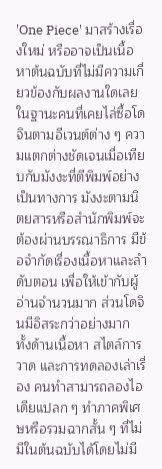'One Piece' มาสร้างเรื่องใหม่ หรืออาจเป็นเนื้อหาต้นฉบับที่ไม่มีความเกี่ยวข้องกับผลงานใดเลย
ในฐานะคนที่เคยไล่ซื้อโดจินตามอีเวนต์ต่าง ๆ ความแตกต่างชัดเจนเมื่อเทียบกับมังงะที่ตีพิมพ์อย่างเป็นทางการ มังงะตามนิตยสารหรือสำนักพิมพ์จะต้องผ่านบรรณาธิการ มีข้อจำกัดเรื่องเนื้อหาและลำดับตอน เพื่อให้เข้ากับผู้อ่านจำนวนมาก ส่วนโดจินมีอิสระกว่าอย่างมาก ทั้งด้านเนื้อหา สไตล์การวาด และการทดลองเล่าเรื่อง คนทำสามารถลองไอเดียแปลก ๆ ทำภาคพิเศษหรือรวมฉากสั้น ๆ ที่ไม่มีในต้นฉบับได้โดยไม่มี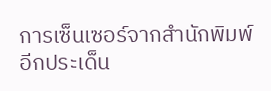การเซ็นเซอร์จากสำนักพิมพ์
อีกประเด็น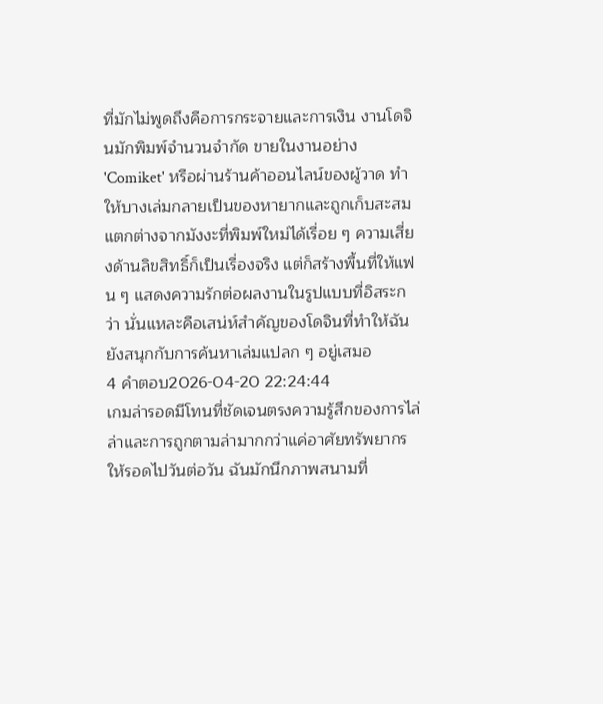ที่มักไม่พูดถึงคือการกระจายและการเงิน งานโดจินมักพิมพ์จำนวนจำกัด ขายในงานอย่าง 'Comiket' หรือผ่านร้านค้าออนไลน์ของผู้วาด ทำให้บางเล่มกลายเป็นของหายากและถูกเก็บสะสม แตกต่างจากมังงะที่พิมพ์ใหม่ได้เรื่อย ๆ ความเสี่ยงด้านลิขสิทธิ์ก็เป็นเรื่องจริง แต่ก็สร้างพื้นที่ให้แฟน ๆ แสดงความรักต่อผลงานในรูปแบบที่อิสระกว่า นั่นแหละคือเสน่ห์สำคัญของโดจินที่ทำให้ฉันยังสนุกกับการค้นหาเล่มแปลก ๆ อยู่เสมอ
4 คำตอบ2026-04-20 22:24:44
เกมล่ารอดมีโทนที่ชัดเจนตรงความรู้สึกของการไล่ล่าและการถูกตามล่ามากกว่าแค่อาศัยทรัพยากรให้รอดไปวันต่อวัน ฉันมักนึกภาพสนามที่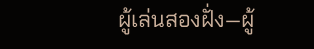ผู้เล่นสองฝั่ง—ผู้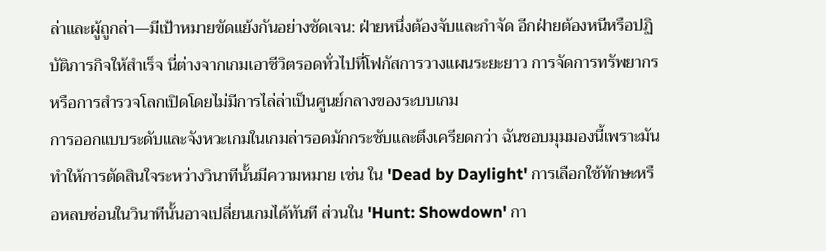ล่าและผู้ถูกล่า—มีเป้าหมายขัดแย้งกันอย่างชัดเจน: ฝ่ายหนึ่งต้องจับและกำจัด อีกฝ่ายต้องหนีหรือปฏิบัติภารกิจให้สำเร็จ นี่ต่างจากเกมเอาชีวิตรอดทั่วไปที่โฟกัสการวางแผนระยะยาว การจัดการทรัพยากร หรือการสำรวจโลกเปิดโดยไม่มีการไล่ล่าเป็นศูนย์กลางของระบบเกม
การออกแบบระดับและจังหวะเกมในเกมล่ารอดมักกระชับและตึงเครียดกว่า ฉันชอบมุมมองนี้เพราะมันทำให้การตัดสินใจระหว่างวินาทีนั้นมีความหมาย เช่น ใน 'Dead by Daylight' การเลือกใช้ทักษะหรือหลบซ่อนในวินาทีนั้นอาจเปลี่ยนเกมได้ทันที ส่วนใน 'Hunt: Showdown' กา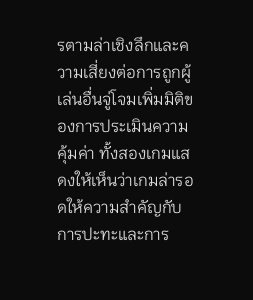รตามล่าเชิงลึกและความเสี่ยงต่อการถูกผู้เล่นอื่นจู่โจมเพิ่มมิติของการประเมินความคุ้มค่า ทั้งสองเกมแสดงให้เห็นว่าเกมล่ารอดให้ความสำคัญกับการปะทะและการ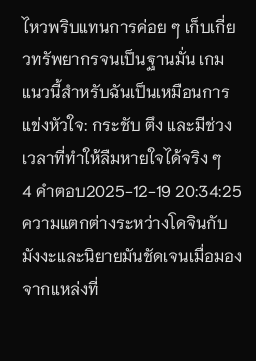ไหวพริบแทนการค่อย ๆ เก็บเกี่ยวทรัพยากรจนเป็นฐานมั่น เกมแนวนี้สำหรับฉันเป็นเหมือนการแข่งหัวใจ: กระชับ ตึง และมีช่วงเวลาที่ทำให้ลืมหายใจได้จริง ๆ
4 คำตอบ2025-12-19 20:34:25
ความแตกต่างระหว่างโดจินกับมังงะและนิยายมันชัดเจนเมื่อมองจากแหล่งที่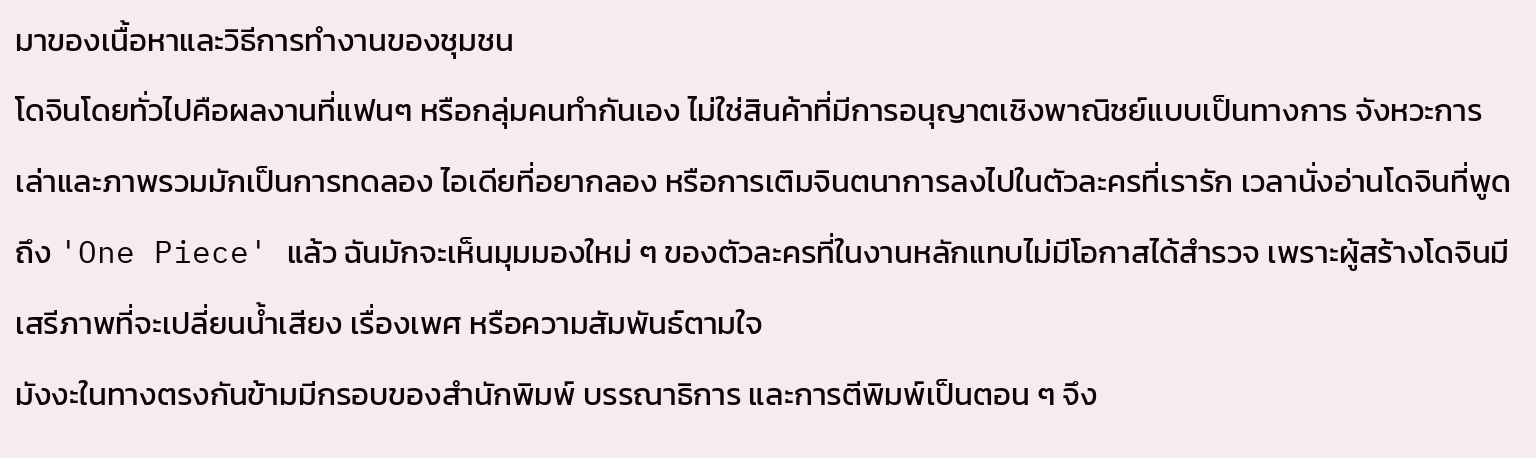มาของเนื้อหาและวิธีการทำงานของชุมชน
โดจินโดยทั่วไปคือผลงานที่แฟนๆ หรือกลุ่มคนทำกันเอง ไม่ใช่สินค้าที่มีการอนุญาตเชิงพาณิชย์แบบเป็นทางการ จังหวะการเล่าและภาพรวมมักเป็นการทดลอง ไอเดียที่อยากลอง หรือการเติมจินตนาการลงไปในตัวละครที่เรารัก เวลานั่งอ่านโดจินที่พูดถึง 'One Piece' แล้ว ฉันมักจะเห็นมุมมองใหม่ ๆ ของตัวละครที่ในงานหลักแทบไม่มีโอกาสได้สำรวจ เพราะผู้สร้างโดจินมีเสรีภาพที่จะเปลี่ยนน้ำเสียง เรื่องเพศ หรือความสัมพันธ์ตามใจ
มังงะในทางตรงกันข้ามมีกรอบของสำนักพิมพ์ บรรณาธิการ และการตีพิมพ์เป็นตอน ๆ จึง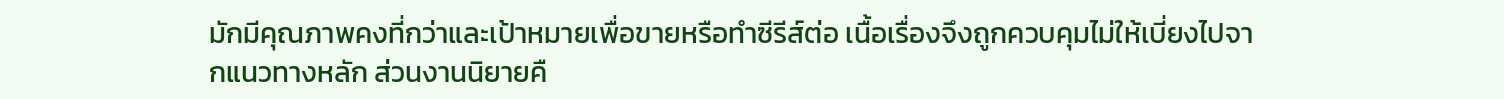มักมีคุณภาพคงที่กว่าและเป้าหมายเพื่อขายหรือทำซีรีส์ต่อ เนื้อเรื่องจึงถูกควบคุมไม่ให้เบี่ยงไปจากแนวทางหลัก ส่วนงานนิยายคื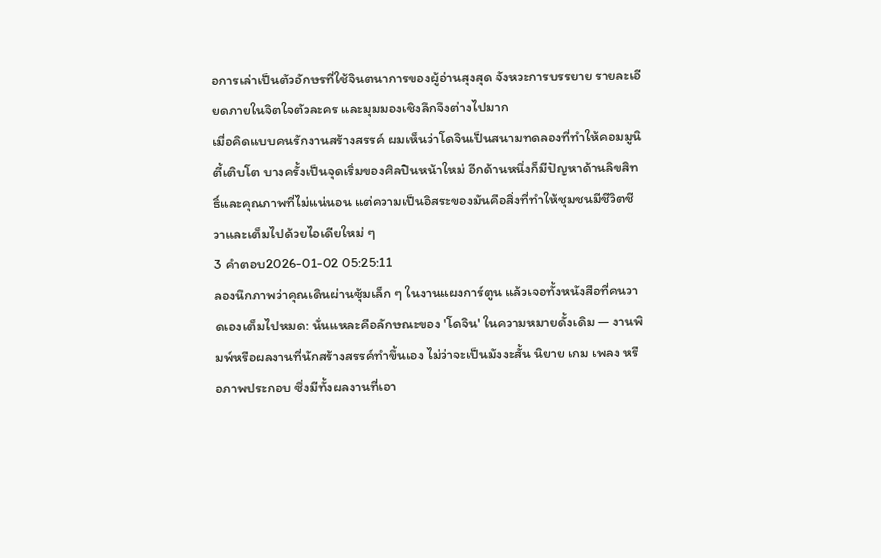อการเล่าเป็นตัวอักษรที่ใช้จินตนาการของผู้อ่านสุงสุด จังหวะการบรรยาย รายละเอียดภายในจิตใจตัวละคร และมุมมองเชิงลึกจึงต่างไปมาก
เมื่อคิดแบบคนรักงานสร้างสรรค์ ผมเห็นว่าโดจินเป็นสนามทดลองที่ทำให้คอมมูนิตี้เติบโต บางครั้งเป็นจุดเริ่มของศิลปินหน้าใหม่ อีกด้านหนึ่งก็มีปัญหาด้านลิขสิทธิ์และคุณภาพที่ไม่แน่นอน แต่ความเป็นอิสระของมันคือสิ่งที่ทำให้ชุมชนมีชีวิตชีวาและเต็มไปด้วยไอเดียใหม่ ๆ
3 คำตอบ2026-01-02 05:25:11
ลองนึกภาพว่าคุณเดินผ่านซุ้มเล็ก ๆ ในงานแผงการ์ตูน แล้วเจอทั้งหนังสือที่คนวาดเองเต็มไปหมด: นั่นแหละคือลักษณะของ 'โดจิน' ในความหมายดั้งเดิม — งานพิมพ์หรือผลงานที่นักสร้างสรรค์ทำขึ้นเอง ไม่ว่าจะเป็นมังงะสั้น นิยาย เกม เพลง หรือภาพประกอบ ซึ่งมีทั้งผลงานที่เอา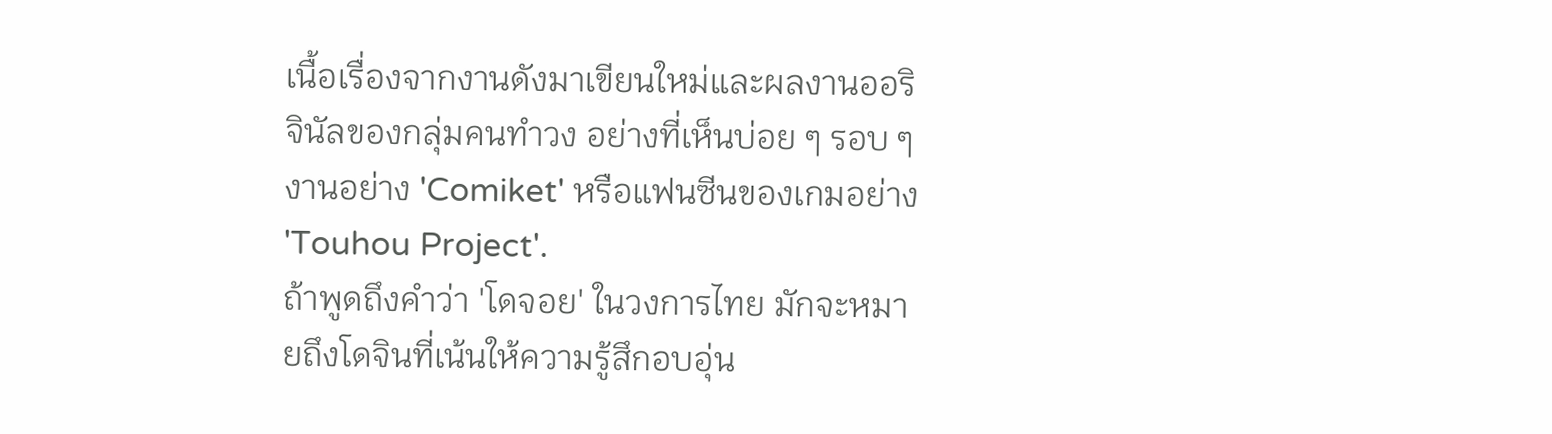เนื้อเรื่องจากงานดังมาเขียนใหม่และผลงานออริจินัลของกลุ่มคนทำวง อย่างที่เห็นบ่อย ๆ รอบ ๆ งานอย่าง 'Comiket' หรือแฟนซีนของเกมอย่าง 'Touhou Project'.
ถ้าพูดถึงคำว่า 'โดจอย' ในวงการไทย มักจะหมายถึงโดจินที่เน้นให้ความรู้สึกอบอุ่น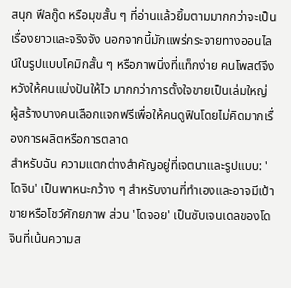สนุก ฟีลกู๊ด หรือมุขสั้น ๆ ที่อ่านแล้วยิ้มตามมากกว่าจะเป็นเรื่องยาวและจริงจัง นอกจากนี้มักแพร่กระจายทางออนไลน์ในรูปแบบโคมิกสั้น ๆ หรือภาพนิ่งที่แท็กง่าย คนโพสต์จึงหวังให้คนแบ่งปันให้ไว มากกว่าการตั้งใจขายเป็นเล่มใหญ่ ผู้สร้างบางคนเลือกแจกฟรีเพื่อให้คนดูฟินโดยไม่คิดมากเรื่องการผลิตหรือการตลาด
สำหรับฉัน ความแตกต่างสำคัญอยู่ที่เจตนาและรูปแบบ: 'โดจิน' เป็นพาหนะกว้าง ๆ สำหรับงานที่ทำเองและอาจมีเป้าขายหรือโชว์ศักยภาพ ส่วน 'โดจอย' เป็นซับเจนเดลของโดจินที่เน้นความส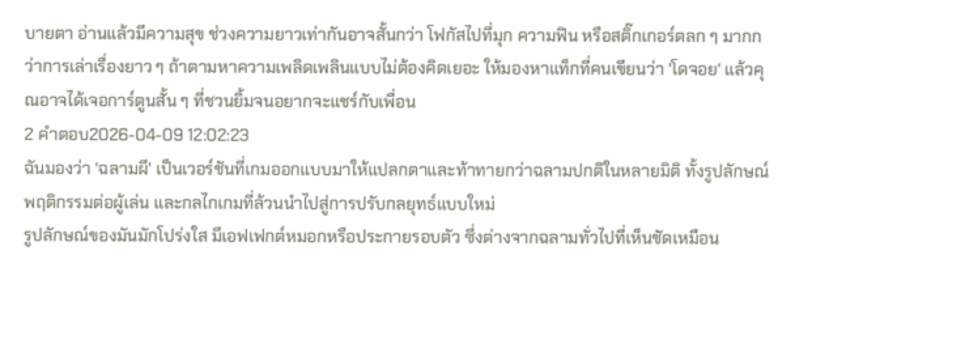บายตา อ่านแล้วมีความสุข ช่วงความยาวเท่ากันอาจสั้นกว่า โฟกัสไปที่มุก ความฟิน หรือสติ๊กเกอร์ตลก ๆ มากกว่าการเล่าเรื่องยาว ๆ ถ้าตามหาความเพลิดเพลินแบบไม่ต้องคิดเยอะ ให้มองหาแท็กที่คนเขียนว่า 'โดจอย' แล้วคุณอาจได้เจอการ์ตูนสั้น ๆ ที่ชวนยิ้มจนอยากจะแชร์กับเพื่อน
2 คำตอบ2026-04-09 12:02:23
ฉันมองว่า 'ฉลามผี' เป็นเวอร์ชันที่เกมออกแบบมาให้แปลกตาและท้าทายกว่าฉลามปกติในหลายมิติ ทั้งรูปลักษณ์ พฤติกรรมต่อผู้เล่น และกลไกเกมที่ล้วนนำไปสู่การปรับกลยุทธ์แบบใหม่
รูปลักษณ์ของมันมักโปร่งใส มีเอฟเฟกต์หมอกหรือประกายรอบตัว ซึ่งต่างจากฉลามทั่วไปที่เห็นชัดเหมือน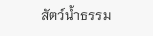สัตว์น้ำธรรม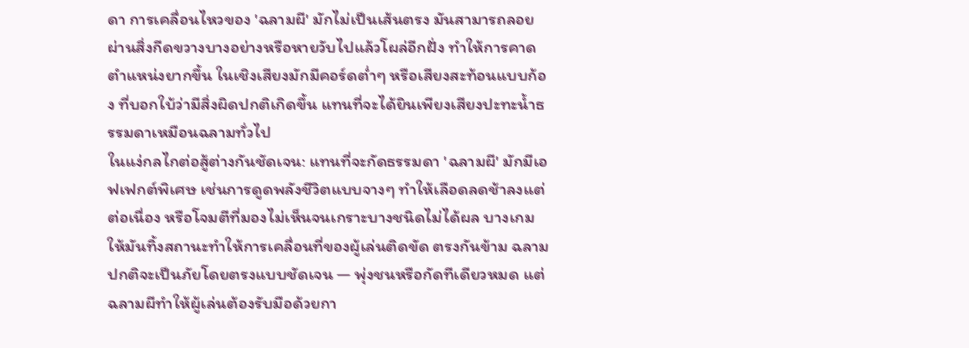ดา การเคลื่อนไหวของ 'ฉลามผี' มักไม่เป็นเส้นตรง มันสามารถลอยผ่านสิ่งกีดขวางบางอย่างหรือหายวับไปแล้วโผล่อีกฝั่ง ทำให้การคาดตำแหน่งยากขึ้น ในเชิงเสียงมักมีคอร์ดต่ำๆ หรือเสียงสะท้อนแบบก้อง ที่บอกใบ้ว่ามีสิ่งผิดปกติเกิดขึ้น แทนที่จะได้ยินเพียงเสียงปะทะน้ำธรรมดาเหมือนฉลามทั่วไป
ในแง่กลไกต่อสู้ต่างกันชัดเจน: แทนที่จะกัดธรรมดา 'ฉลามผี' มักมีเอฟเฟกต์พิเศษ เช่นการดูดพลังชีวิตแบบจางๆ ทำให้เลือดลดช้าลงแต่ต่อเนื่อง หรือโจมตีที่มองไม่เห็นจนเกราะบางชนิดไม่ได้ผล บางเกมให้มันทิ้งสถานะทำให้การเคลื่อนที่ของผู้เล่นติดขัด ตรงกันข้าม ฉลามปกติจะเป็นภัยโดยตรงแบบชัดเจน — พุ่งชนหรือกัดทีเดียวหมด แต่ฉลามผีทำให้ผู้เล่นต้องรับมือด้วยกา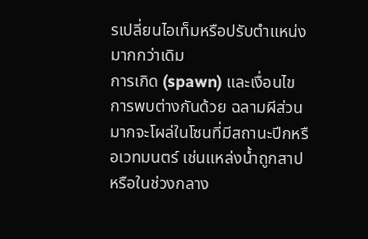รเปลี่ยนไอเท็มหรือปรับตำแหน่งมากกว่าเดิม
การเกิด (spawn) และเงื่อนไขการพบต่างกันด้วย ฉลามผีส่วนมากจะโผล่ในโซนที่มีสถานะปีกหรือเวทมนตร์ เช่นแหล่งน้ำถูกสาปหรือในช่วงกลาง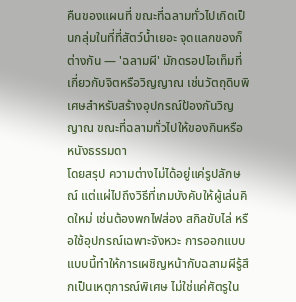คืนของแผนที่ ขณะที่ฉลามทั่วไปเกิดเป็นกลุ่มในที่ที่สัตว์น้ำเยอะ จุดแลกของก็ต่างกัน — 'ฉลามผี' มักดรอปไอเท็มที่เกี่ยวกับจิตหรือวิญญาณ เช่นวัตถุดิบพิเศษสำหรับสร้างอุปกรณ์ป้องกันวิญญาณ ขณะที่ฉลามทั่วไปให้ของกินหรือหนังธรรมดา
โดยสรุป ความต่างไม่ได้อยู่แค่รูปลักษณ์ แต่แผ่ไปถึงวิธีที่เกมบังคับให้ผู้เล่นคิดใหม่ เช่นต้องพกไฟส่อง สกิลขับไล่ หรือใช้อุปกรณ์เฉพาะจังหวะ การออกแบบแบบนี้ทำให้การเผชิญหน้ากับฉลามผีรู้สึกเป็นเหตุการณ์พิเศษ ไม่ใช่แค่ศัตรูใน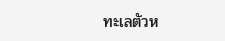ทะเลตัวห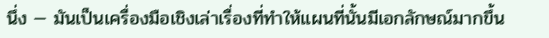นึ่ง — มันเป็นเครื่องมือเชิงเล่าเรื่องที่ทำให้แผนที่นั้นมีเอกลักษณ์มากขึ้น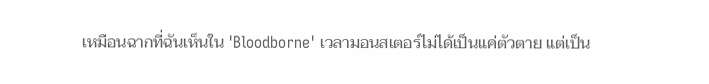เหมือนฉากที่ฉันเห็นใน 'Bloodborne' เวลามอนสเตอร์ไม่ได้เป็นแค่ตัวตาย แต่เป็น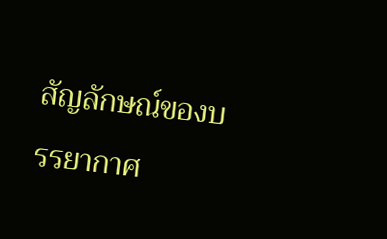สัญลักษณ์ของบรรยากาศ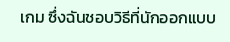เกม ซึ่งฉันชอบวิธีที่นักออกแบบ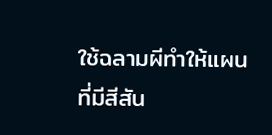ใช้ฉลามผีทำให้แผนที่มีสีสัน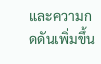และความกดดันเพิ่มขึ้น